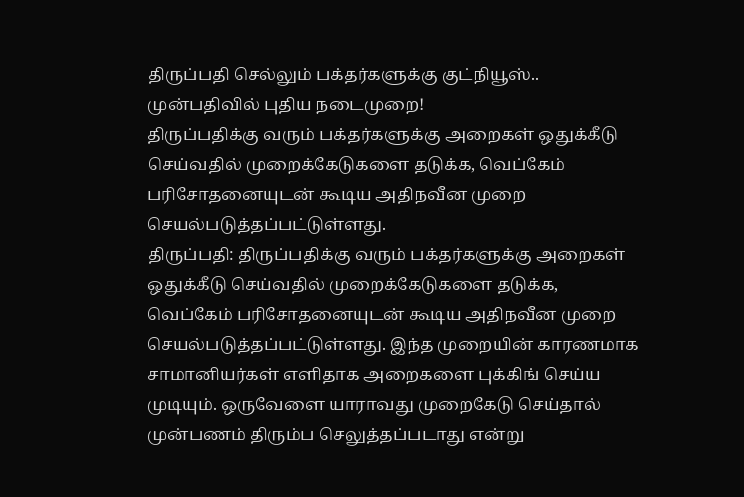திருப்பதி செல்லும் பக்தர்களுக்கு குட்நியூஸ்.. முன்பதிவில் புதிய நடைமுறை!
திருப்பதிக்கு வரும் பக்தர்களுக்கு அறைகள் ஒதுக்கீடு செய்வதில் முறைக்கேடுகளை தடுக்க, வெப்கேம் பரிசோதனையுடன் கூடிய அதிநவீன முறை செயல்படுத்தப்பட்டுள்ளது.
திருப்பதி: திருப்பதிக்கு வரும் பக்தர்களுக்கு அறைகள் ஒதுக்கீடு செய்வதில் முறைக்கேடுகளை தடுக்க, வெப்கேம் பரிசோதனையுடன் கூடிய அதிநவீன முறை செயல்படுத்தப்பட்டுள்ளது. இந்த முறையின் காரணமாக சாமானியர்கள் எளிதாக அறைகளை புக்கிங் செய்ய முடியும். ஒருவேளை யாராவது முறைகேடு செய்தால் முன்பணம் திரும்ப செலுத்தப்படாது என்று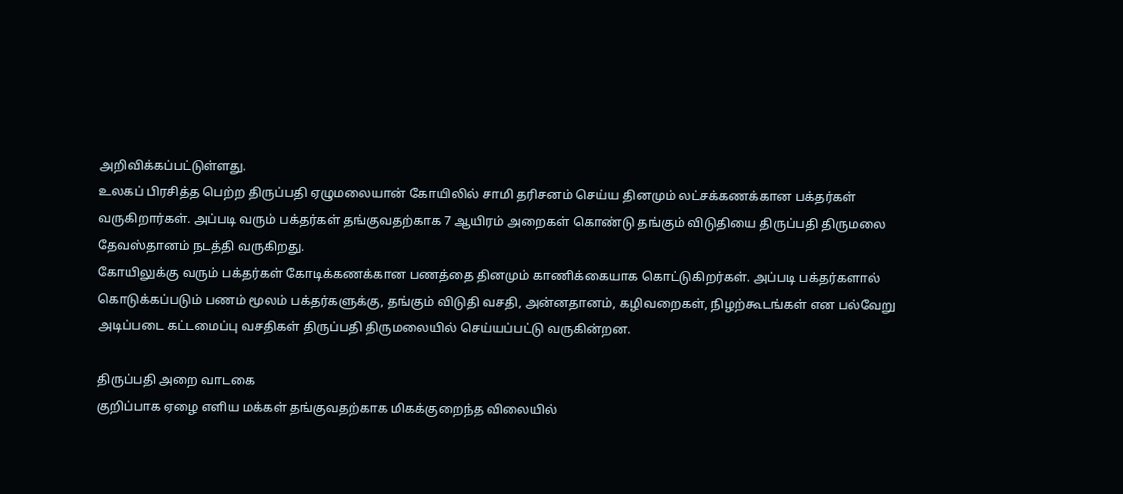அறிவிக்கப்பட்டுள்ளது.
உலகப் பிரசித்த பெற்ற திருப்பதி ஏழுமலையான் கோயிலில் சாமி தரிசனம் செய்ய தினமும் லட்சக்கணக்கான பக்தர்கள் வருகிறார்கள். அப்படி வரும் பக்தர்கள் தங்குவதற்காக 7 ஆயிரம் அறைகள் கொண்டு தங்கும் விடுதியை திருப்பதி திருமலை தேவஸ்தானம் நடத்தி வருகிறது.
கோயிலுக்கு வரும் பக்தர்கள் கோடிக்கணக்கான பணத்தை தினமும் காணிக்கையாக கொட்டுகிறர்கள். அப்படி பக்தர்களால் கொடுக்கப்படும் பணம் மூலம் பக்தர்களுக்கு, தங்கும் விடுதி வசதி, அன்னதானம், கழிவறைகள், நிழற்கூடங்கள் என பல்வேறு அடிப்படை கட்டமைப்பு வசதிகள் திருப்பதி திருமலையில் செய்யப்பட்டு வருகின்றன.

திருப்பதி அறை வாடகை
குறிப்பாக ஏழை எளிய மக்கள் தங்குவதற்காக மிகக்குறைந்த விலையில்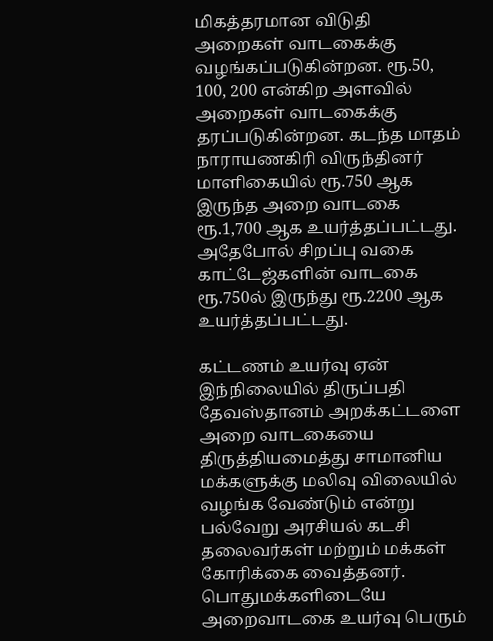மிகத்தரமான விடுதி அறைகள் வாடகைக்கு வழங்கப்படுகின்றன. ரூ.50, 100, 200 என்கிற அளவில் அறைகள் வாடகைக்கு தரப்படுகின்றன. கடந்த மாதம் நாராயணகிரி விருந்தினர் மாளிகையில் ரூ.750 ஆக இருந்த அறை வாடகை ரூ.1,700 ஆக உயர்த்தப்பட்டது. அதேபோல் சிறப்பு வகை காட்டேஜ்களின் வாடகை ரூ.750ல் இருந்து ரூ.2200 ஆக உயர்த்தப்பட்டது.

கட்டணம் உயர்வு ஏன்
இந்நிலையில் திருப்பதி தேவஸ்தானம் அறக்கட்டளை அறை வாடகையை திருத்தியமைத்து சாமானிய மக்களுக்கு மலிவு விலையில் வழங்க வேண்டும் என்று பல்வேறு அரசியல் கடசி தலைவர்கள் மற்றும் மக்கள் கோரிக்கை வைத்தனர். பொதுமக்களிடையே அறைவாடகை உயர்வு பெரும்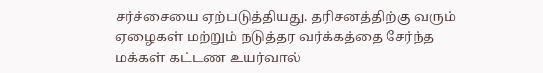சர்ச்சையை ஏற்படுத்தியது. தரிசனத்திற்கு வரும் ஏழைகள் மற்றும் நடுத்தர வர்க்கத்தை சேர்ந்த மக்கள் கட்டண உயர்வால்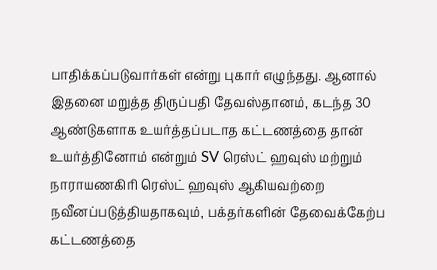பாதிக்கப்படுவார்கள் என்று புகார் எழுந்தது. ஆனால் இதனை மறுத்த திருப்பதி தேவஸ்தானம், கடந்த 30 ஆண்டுகளாக உயர்த்தப்படாத கட்டணத்தை தான் உயர்த்தினோம் என்றும் SV ரெஸ்ட் ஹவுஸ் மற்றும் நாராயணகிரி ரெஸ்ட் ஹவுஸ் ஆகியவற்றை நவீனப்படுத்தியதாகவும், பக்தர்களின் தேவைக்கேற்ப கட்டணத்தை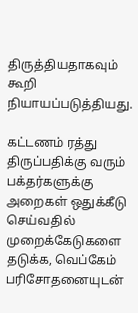திருத்தியதாகவும் கூறி நியாயப்படுத்தியது.

கட்டணம் ரத்து
திருப்பதிக்கு வரும் பக்தர்களுக்கு அறைகள் ஒதுக்கீடு செய்வதில் முறைக்கேடுகளை தடுக்க, வெப்கேம் பரிசோதனையுடன்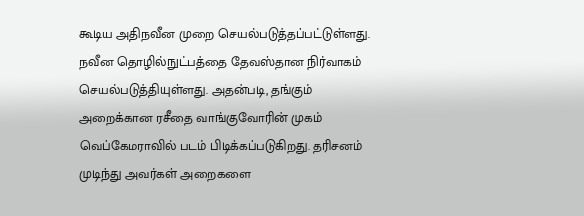கூடிய அதிநவீன முறை செயல்படுத்தப்பட்டுள்ளது. நவீன தொழில்நுட்பத்தை தேவஸ்தான நிர்வாகம் செயல்படுத்தியுள்ளது. அதன்படி, தங்கும் அறைக்கான ரசீதை வாங்குவோரின் முகம் வெப்கேமராவில் படம் பிடிக்கப்படுகிறது. தரிசனம் முடிந்து அவர்கள் அறைகளை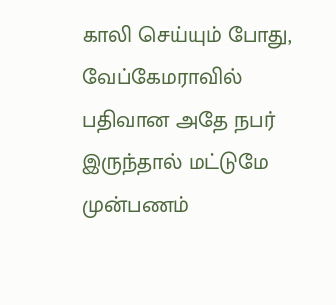காலி செய்யும் போது, வேப்கேமராவில் பதிவான அதே நபர் இருந்தால் மட்டுமே முன்பணம்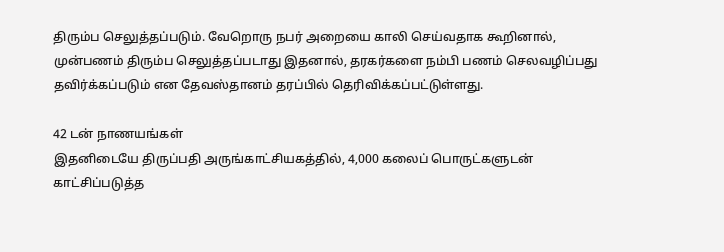திரும்ப செலுத்தப்படும். வேறொரு நபர் அறையை காலி செய்வதாக கூறினால், முன்பணம் திரும்ப செலுத்தப்படாது இதனால், தரகர்களை நம்பி பணம் செலவழிப்பது தவிர்க்கப்படும் என தேவஸ்தானம் தரப்பில் தெரிவிக்கப்பட்டுள்ளது.

42 டன் நாணயங்கள்
இதனிடையே திருப்பதி அருங்காட்சியகத்தில், 4,000 கலைப் பொருட்களுடன் காட்சிப்படுத்த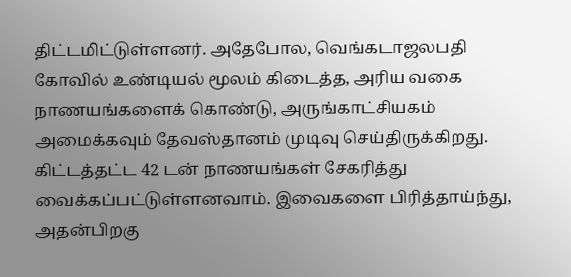திட்டமிட்டுள்ளனர். அதேபோல, வெங்கடாஜலபதி கோவில் உண்டியல் மூலம் கிடைத்த, அரிய வகை நாணயங்களைக் கொண்டு, அருங்காட்சியகம் அமைக்கவும் தேவஸ்தானம் முடிவு செய்திருக்கிறது. கிட்டத்தட்ட 42 டன் நாணயங்கள் சேகரித்து வைக்கப்பட்டுள்ளனவாம். இவைகளை பிரித்தாய்ந்து, அதன்பிறகு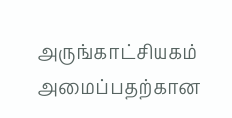அருங்காட்சியகம் அமைப்பதற்கான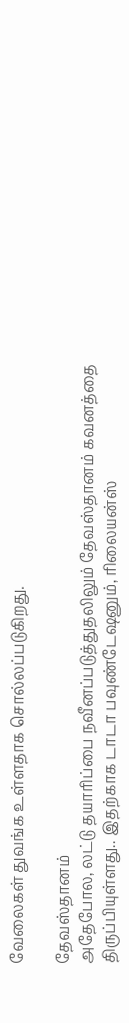வேலைகள் துவங்க உள்ளதாக சொல்லப்படுகிறது.

தேவஸ்தானம்
அதேபோல, லட்டு தயாரிப்பை நவீனப்படுத்துதலிலும் தேவஸ்தானம் கவனத்தை திருப்பியுள்ளது.. இதற்காக டாடா பவுண்டேஷனும், ரிலையன்ஸ்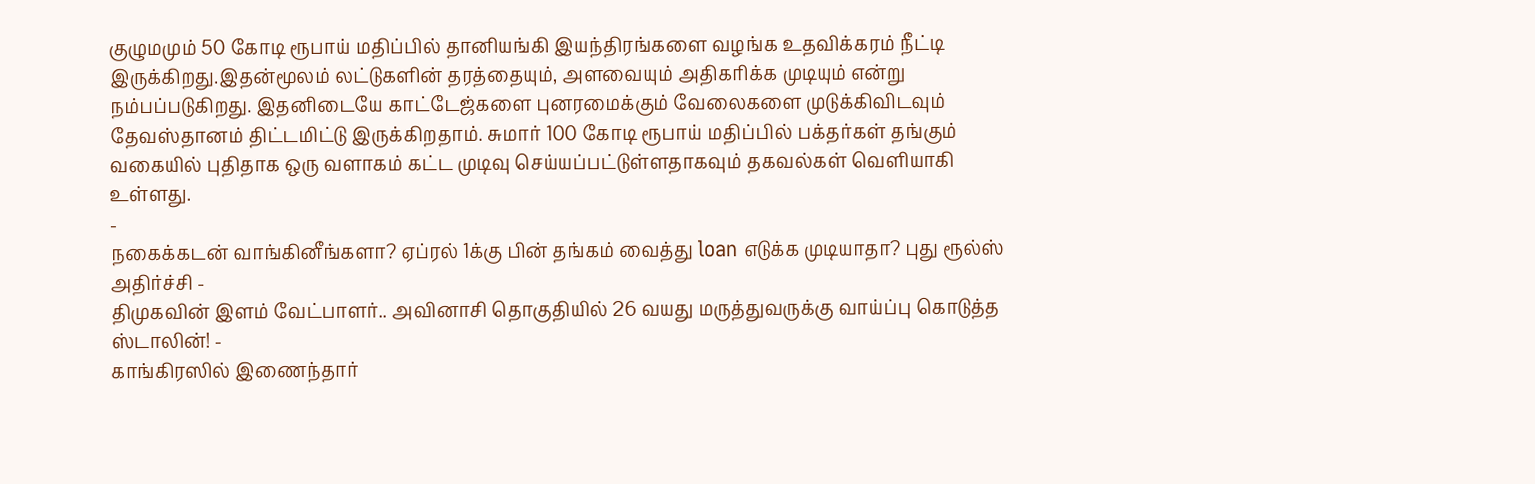குழுமமும் 50 கோடி ரூபாய் மதிப்பில் தானியங்கி இயந்திரங்களை வழங்க உதவிக்கரம் நீட்டி இருக்கிறது.இதன்மூலம் லட்டுகளின் தரத்தையும், அளவையும் அதிகரிக்க முடியும் என்று நம்பப்படுகிறது. இதனிடையே காட்டேஜ்களை புனரமைக்கும் வேலைகளை முடுக்கிவிடவும் தேவஸ்தானம் திட்டமிட்டு இருக்கிறதாம். சுமார் 100 கோடி ரூபாய் மதிப்பில் பக்தர்கள் தங்கும் வகையில் புதிதாக ஒரு வளாகம் கட்ட முடிவு செய்யப்பட்டுள்ளதாகவும் தகவல்கள் வெளியாகி உள்ளது.
-
நகைக்கடன் வாங்கினீங்களா? ஏப்ரல் 1க்கு பின் தங்கம் வைத்து loan எடுக்க முடியாதா? புது ரூல்ஸ் அதிர்ச்சி -
திமுகவின் இளம் வேட்பாளர்.. அவினாசி தொகுதியில் 26 வயது மருத்துவருக்கு வாய்ப்பு கொடுத்த ஸ்டாலின்! -
காங்கிரஸில் இணைந்தார்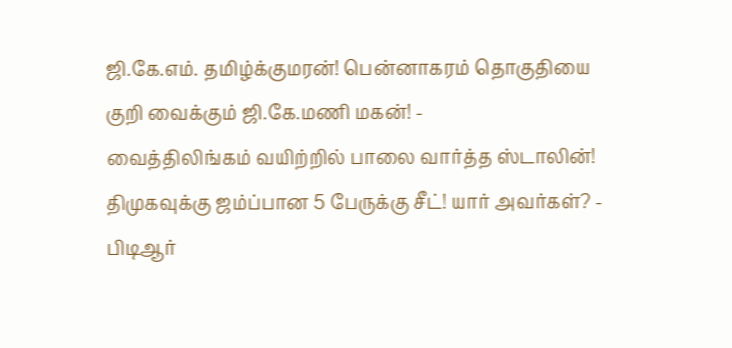ஜி.கே.எம். தமிழ்க்குமரன்! பென்னாகரம் தொகுதியை குறி வைக்கும் ஜி.கே.மணி மகன்! -
வைத்திலிங்கம் வயிற்றில் பாலை வார்த்த ஸ்டாலின்! திமுகவுக்கு ஜம்ப்பான 5 பேருக்கு சீட்! யார் அவர்கள்? -
பிடிஆர்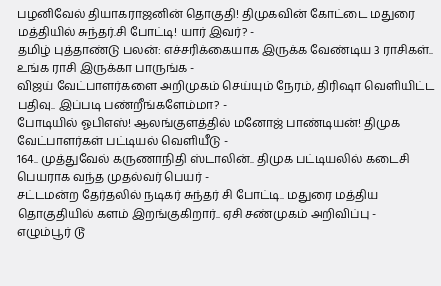பழனிவேல் தியாகராஜனின் தொகுதி! திமுகவின் கோட்டை மதுரை மத்தியில் சுந்தர்.சி போட்டி! யார் இவர்? -
தமிழ் புத்தாண்டு பலன்: எச்சரிக்கையாக இருக்க வேண்டிய 3 ராசிகள்.. உங்க ராசி இருக்கா பாருங்க -
விஜய் வேட்பாளர்களை அறிமுகம் செய்யும் நேரம், திரிஷா வெளியிட்ட பதிவு.. இப்படி பண்றீங்களேம்மா? -
போடியில் ஓபிஎஸ்! ஆலங்குளத்தில் மனோஜ் பாண்டியன்! திமுக வேட்பாளர்கள் பட்டியல் வெளியீடு -
164.. முத்துவேல் கருணாநிதி ஸ்டாலின்.. திமுக பட்டியலில் கடைசி பெயராக வந்த முதல்வர் பெயர் -
சட்டமன்ற தேர்தலில் நடிகர் சுந்தர் சி போட்டி.. மதுரை மத்திய தொகுதியில் களம் இறங்குகிறார்.. ஏசி சண்முகம் அறிவிப்பு -
எழும்பூர் டூ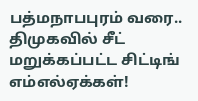பத்மநாபபுரம் வரை.. திமுகவில் சீட் மறுக்கப்பட்ட சிட்டிங் எம்எல்ஏக்கள்!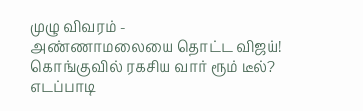முழு விவரம் -
அண்ணாமலையை தொட்ட விஜய்! கொங்குவில் ரகசிய வார் ரூம் டீல்? எடப்பாடி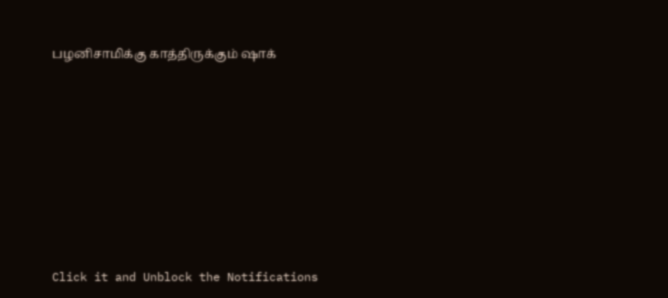பழனிசாமிக்கு காத்திருக்கும் ஷாக்












Click it and Unblock the Notifications